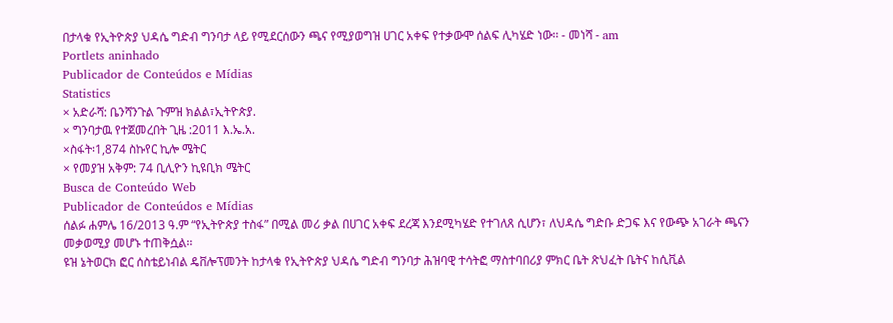በታላቁ የኢትዮጵያ ህዳሴ ግድብ ግንባታ ላይ የሚደርሰውን ጫና የሚያወግዝ ሀገር አቀፍ የተቃውሞ ሰልፍ ሊካሄድ ነው፡፡ - መነሻ - am
Portlets aninhado
Publicador de Conteúdos e Mídias
Statistics
× አድራሻ: ቤንሻንጉል ጉምዝ ክልል፣ኢትዮጵያ.
× ግንባታዉ የተጀመረበት ጊዜ :2011 እ.ኤ.አ.
×ስፋት፡1,874 ስኩየር ኪሎ ሜትር
× የመያዝ አቅም: 74 ቢሊዮን ኪዩቢክ ሜትር
Busca de Conteúdo Web
Publicador de Conteúdos e Mídias
ሰልፉ ሐምሌ 16/2013 ዓ.ም “የኢትዮጵያ ተስፋ” በሚል መሪ ቃል በሀገር አቀፍ ደረጃ እንደሚካሄድ የተገለጸ ሲሆን፣ ለህዳሴ ግድቡ ድጋፍ እና የውጭ አገራት ጫናን መቃወሚያ መሆኑ ተጠቅሷል፡፡
ዩዝ ኔትወርክ ፎር ሰስቴይነብል ዴቨሎፕመንት ከታላቁ የኢትዮጵያ ህዳሴ ግድብ ግንባታ ሕዝባዊ ተሳትፎ ማስተባበሪያ ምክር ቤት ጽህፈት ቤትና ከሲቪል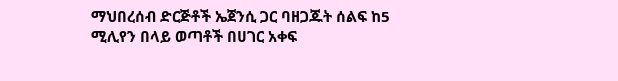ማህበረሰብ ድርጅቶች ኤጀንሲ ጋር ባዘጋጁት ሰልፍ ከ5 ሚሊየን በላይ ወጣቶች በሀገር አቀፍ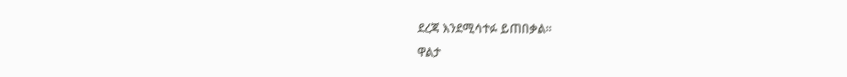ደረጃ እንደሚሳተፉ ይጠበቃል፡፡
ዋልታ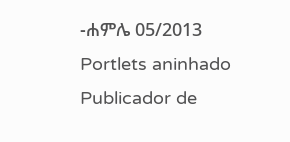-ሐምሌ 05/2013
Portlets aninhado
Publicador de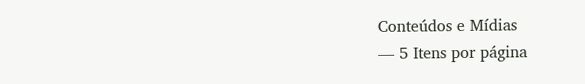Conteúdos e Mídias
— 5 Itens por página